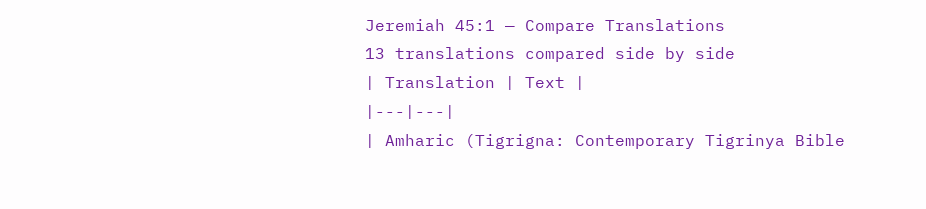Jeremiah 45:1 — Compare Translations
13 translations compared side by side
| Translation | Text |
|---|---|
| Amharic (Tigrigna: Contemporary Tigrinya Bible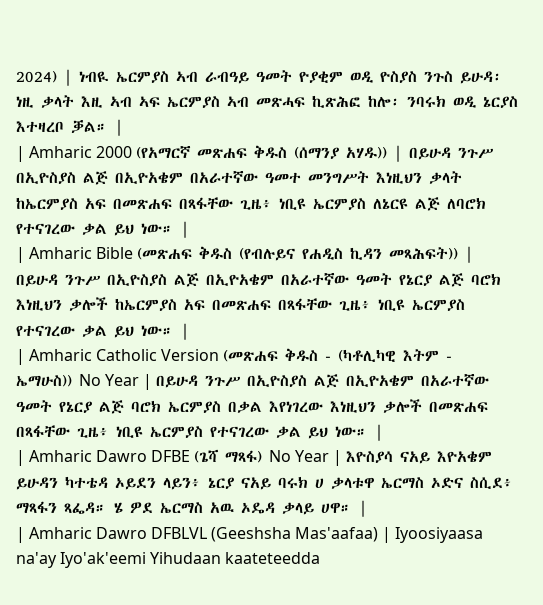2024) | ነብዪ ኤርምያስ ኣብ ራብዓይ ዓመት ዮያቂም ወዲ ዮስያስ ንጉስ ይሁዳ፡ ነዚ ቃላት እዚ ኣብ ኣፍ ኤርምያስ ኣብ መጽሓፍ ኪጽሕፎ ከሎ፡ ንባሩክ ወዲ ኔርያስ እተዛረቦ ቓል። |
| Amharic 2000 (የአማርኛ መጽሐፍ ቅዱስ (ሰማንያ አሃዱ)) | በይሁዳ ንጉሥ በኢዮስያስ ልጅ በኢዮአቄም በአራተኛው ዓመተ መንግሥት እነዚህን ቃላት ከኤርምያስ አፍ በመጽሐፍ በጻፋቸው ጊዜ፥ ነቢዩ ኤርምያስ ለኔርዩ ልጅ ለባሮክ የተናገረው ቃል ይህ ነው። |
| Amharic Bible (መጽሐፍ ቅዱስ (የብሉይና የሐዲስ ኪዳን መጻሕፍት)) | በይሁዳ ንጉሥ በኢዮስያስ ልጅ በኢዮአቄም በአራተኛው ዓመት የኔርያ ልጅ ባሮክ እነዚህን ቃሎች ከኤርምያስ አፍ በመጽሐፍ በጻፋቸው ጊዜ፥ ነቢዩ ኤርምያስ የተናገረው ቃል ይህ ነው። |
| Amharic Catholic Version (መጽሐፍ ቅዱስ - (ካቶሊካዊ እትም - ኤማሁስ)) No Year | በይሁዳ ንጉሥ በኢዮስያስ ልጅ በኢዮአቄም በአራተኛው ዓመት የኔርያ ልጅ ባሮክ ኤርምያስ በቃል እየነገረው እነዚህን ቃሎች በመጽሐፍ በጻፋቸው ጊዜ፥ ነቢዩ ኤርምያስ የተናገረው ቃል ይህ ነው። |
| Amharic Dawro DFBE (ጌሻ ማጻፋ) No Year | እዮስያሳ ናአይ እዮአቄም ይሁዳን ካተቴዳ ኦይደን ላይን፥ ኔርያ ናአይ ባሩክ ሀ ቃላቱዋ ኤርማስ ኦድና ስሲደ፥ ማጻፋን ጻፌዳ። ሄ ዎደ ኤርማስ አዉ ኦዴዳ ቃላይ ሀዋ። |
| Amharic Dawro DFBLVL (Geeshsha Mas'aafaa) | Iyoosiyaasa na'ay Iyo'ak'eemi Yihudaan kaateteedda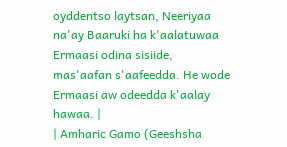oyddentso laytsan, Neeriyaa na'ay Baaruki ha k'aalatuwaa Ermaasi odina sisiide, mas'aafan s'aafeedda. He wode Ermaasi aw odeedda k'aalay hawaa. |
| Amharic Gamo (Geeshsha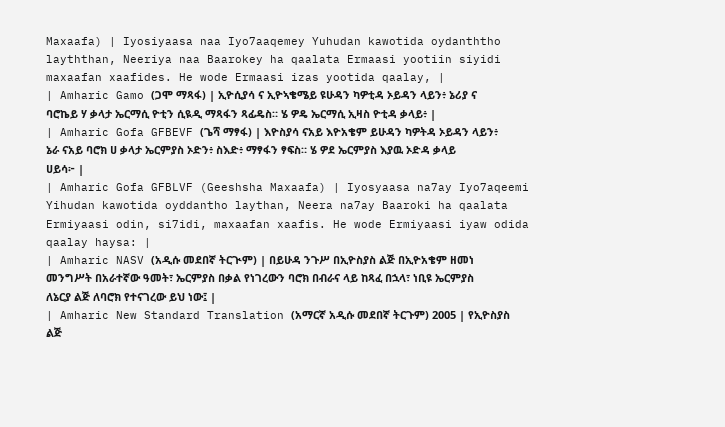Maxaafa) | Iyosiyaasa naa Iyo7aaqemey Yuhudan kawotida oydanththo layththan, Neeriya naa Baarokey ha qaalata Ermaasi yootiin siyidi maxaafan xaafides. He wode Ermaasi izas yootida qaalay, |
| Amharic Gamo (ጋሞ ማጻፋ) | ኢዮሲያሳ ና ኢዮኣቄሜይ ዩሁዳን ካዎቲዳ ኦይዳን ላይን፥ ኔሪያ ና ባሮኬይ ሃ ቃላታ ኤርማሲ ዮቲን ሲዪዲ ማጻፋን ጻፊዴስ። ሄ ዎዴ ኤርማሲ ኢዛስ ዮቲዳ ቃላይ፥ |
| Amharic Gofa GFBEVF (ጌሻ ማፃፋ) | እዮስያሳ ናአይ እዮአቄም ይሁዳን ካዎትዳ ኦይዳን ላይን፥ ኔራ ናአይ ባሮክ ሀ ቃላታ ኤርምያስ ኦድን፥ ስእድ፥ ማፃፋን ፃፍስ። ሄ ዎደ ኤርምያስ እያዉ ኦድዳ ቃላይ ሀይሳ፦ |
| Amharic Gofa GFBLVF (Geeshsha Maxaafa) | Iyosyaasa na7ay Iyo7aqeemi Yihudan kawotida oyddantho laythan, Neera na7ay Baaroki ha qaalata Ermiyaasi odin, si7idi, maxaafan xaafis. He wode Ermiyaasi iyaw odida qaalay haysa: |
| Amharic NASV (አዲሱ መደበኛ ትርጒም) | በይሁዳ ንጉሥ በኢዮስያስ ልጅ በኢዮአቄም ዘመነ መንግሥት በአራተኛው ዓመት፣ ኤርምያስ በቃል የነገረውን ባሮክ በብራና ላይ ከጻፈ በኋላ፣ ነቢዩ ኤርምያስ ለኔርያ ልጅ ለባሮክ የተናገረው ይህ ነው፤ |
| Amharic New Standard Translation (አማርኛ አዲሱ መደበኛ ትርጉም) 2005 | የኢዮስያስ ልጅ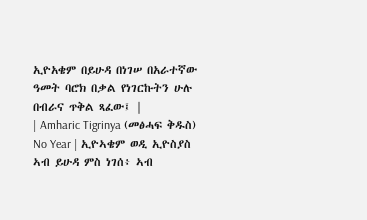ኢዮአቄም በይሁዳ በነገሠ በአራተኛው ዓመት ባሮክ በቃል የነገርኩትን ሁሉ በብራና ጥቅል ጻፈው፤ |
| Amharic Tigrinya (መፅሓፍ ቅዱስ) No Year | ኢዮኣቄም ወዲ ኢዮስያስ ኣብ ይሁዳ ምስ ነገሰ፥ ኣብ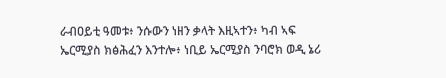ራብዐይቲ ዓመቱ፥ ንሱውን ነዘን ቃላት እዚኣተን፥ ካብ ኣፍ ኤርሚያስ ክፅሕፈን እንተሎ፥ ነቢይ ኤርሚያስ ንባሮክ ወዲ ኔሪ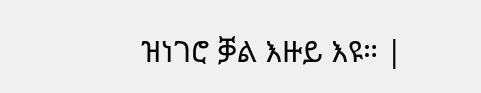ዝነገሮ ቓል እዙይ እዩ። |